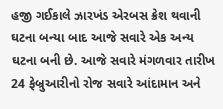હજી ગઈકાલે ઝારખંડ એરબસ ક્રેશ થવાની ઘટના બન્યા બાદ આજે સવારે એક અન્ય ઘટના બની છે. આજે સવારે મંગળવાર તારીખ 24 ફેબ્રુઆરીનો રોજ સવારે આંદામાન અને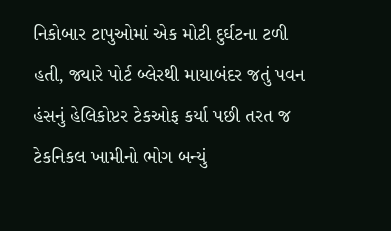નિકોબાર ટાપુઓમાં એક મોટી દુર્ઘટના ટળી હતી, જ્યારે પોર્ટ બ્લેરથી માયાબંદર જતું પવન હંસનું હેલિકોપ્ટર ટેકઓફ કર્યા પછી તરત જ ટેકનિકલ ખામીનો ભોગ બન્યું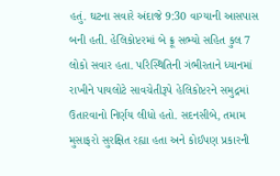હતું. ઘટના સવારે અંદાજે 9:30 વાગ્યાની આસપાસ બની હતી. હેલિકોપ્ટરમાં બે ક્રૂ સભ્યો સહિત કુલ 7 લોકો સવાર હતા. પરિસ્થિતિની ગંભીરતાને ધ્યાનમાં રાખીને પાયલોટે સાવચેતીરૂપે હેલિકોપ્ટરને સમુદ્રમાં ઉતારવાનો નિર્ણય લીધો હતો. સદનસીબે, તમામ મુસાફરો સુરક્ષિત રહ્યા હતા અને કોઈપણ પ્રકારની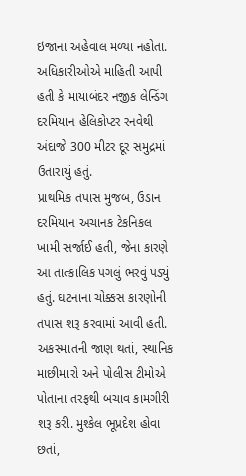ઇજાના અહેવાલ મળ્યા નહોતા. અધિકારીઓએ માહિતી આપી હતી કે માયાબંદર નજીક લેન્ડિંગ દરમિયાન હેલિકોપ્ટર રનવેથી અંદાજે 300 મીટર દૂર સમુદ્રમાં ઉતારાયું હતું.
પ્રાથમિક તપાસ મુજબ, ઉડાન દરમિયાન અચાનક ટેકનિકલ ખામી સર્જાઈ હતી, જેના કારણે આ તાત્કાલિક પગલું ભરવું પડ્યું હતું. ઘટનાના ચોક્કસ કારણોની તપાસ શરૂ કરવામાં આવી હતી. અકસ્માતની જાણ થતાં, સ્થાનિક માછીમારો અને પોલીસ ટીમોએ પોતાના તરફથી બચાવ કામગીરી શરૂ કરી. મુશ્કેલ ભૂપ્રદેશ હોવા છતાં,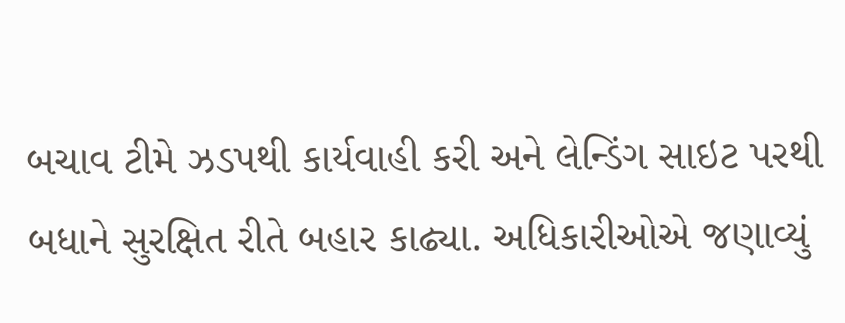બચાવ ટીમે ઝડપથી કાર્યવાહી કરી અને લેન્ડિંગ સાઇટ પરથી બધાને સુરક્ષિત રીતે બહાર કાઢ્યા. અધિકારીઓએ જણાવ્યું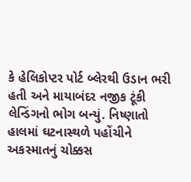કે હેલિકોપ્ટર પોર્ટ બ્લેરથી ઉડાન ભરી હતી અને માયાબંદર નજીક ટૂંકી લેન્ડિંગનો ભોગ બન્યું. નિષ્ણાતો હાલમાં ઘટનાસ્થળે પહોંચીને અકસ્માતનું ચોક્કસ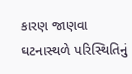કારણ જાણવા ઘટનાસ્થળે પરિસ્થિતિનું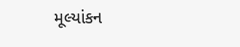મૂલ્યાંકન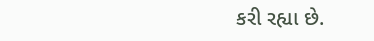કરી રહ્યા છે.